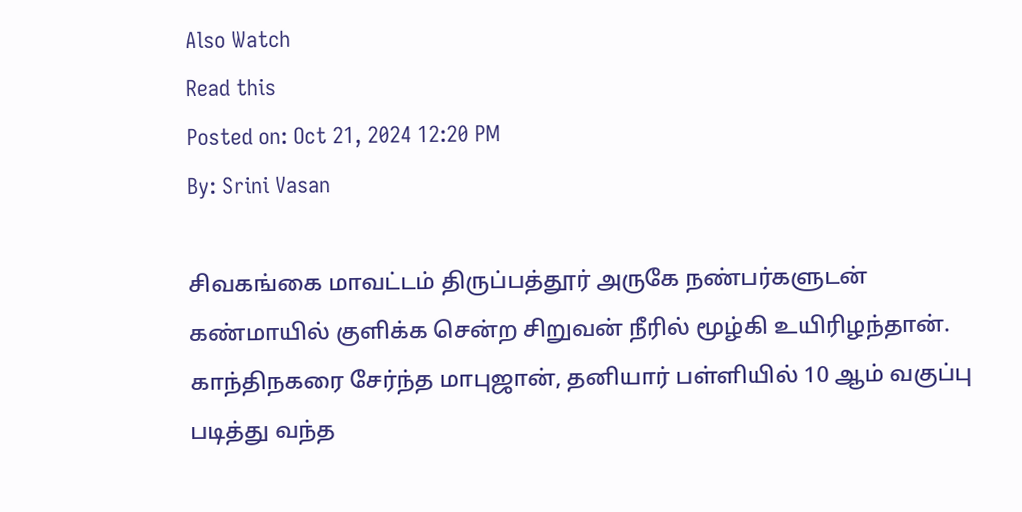Also Watch
Read this
Posted on: Oct 21, 2024 12:20 PM
By: Srini Vasan

சிவகங்கை மாவட்டம் திருப்பத்தூர் அருகே நண்பர்களுடன் கண்மாயில் குளிக்க சென்ற சிறுவன் நீரில் மூழ்கி உயிரிழந்தான்.
காந்திநகரை சேர்ந்த மாபுஜான், தனியார் பள்ளியில் 10 ஆம் வகுப்பு படித்து வந்த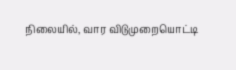நிலையில், வார விடுமுறையொட்டி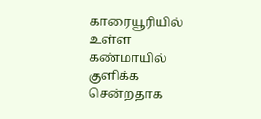காரையூரியில் உள்ள கண்மாயில் குளிக்க சென்றதாக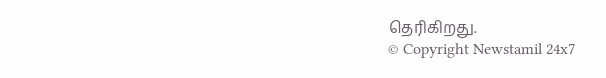தெரிகிறது.
© Copyright Newstamil 24x7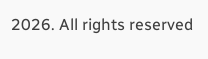2026. All rights reserved